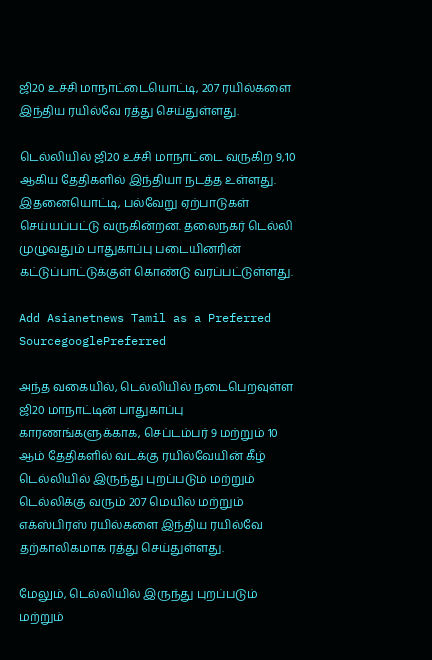ஜி20 உச்சி மாநாட்டையொட்டி, 207 ரயில்களை இந்திய ரயில்வே ரத்து செய்துள்ளது.

டெல்லியில் ஜி20 உச்சி மாநாட்டை வருகிற 9,10 ஆகிய தேதிகளில் இந்தியா நடத்த உள்ளது. இதனையொட்டி, பல்வேறு ஏற்பாடுகள் செய்யப்பட்டு வருகின்றன. தலைநகர் டெல்லி முழுவதும் பாதுகாப்பு படையினரின் கட்டுப்பாட்டுக்குள் கொண்டு வரப்பட்டுள்ளது.

Add Asianetnews Tamil as a Preferred SourcegooglePreferred

அந்த வகையில், டெல்லியில் நடைபெறவுள்ள ஜி20 மாநாட்டின் பாதுகாப்பு காரணங்களுக்காக, செப்டம்பர் 9 மற்றும் 10 ஆம் தேதிகளில் வடக்கு ரயில்வேயின் கீழ் டெல்லியில் இருந்து புறப்படும் மற்றும் டெல்லிக்கு வரும் 207 மெயில் மற்றும் எக்ஸ்பிரஸ் ரயில்களை இந்திய ரயில்வே தற்காலிகமாக ரத்து செய்துள்ளது.

மேலும், டெல்லியில் இருந்து புறப்படும் மற்றும்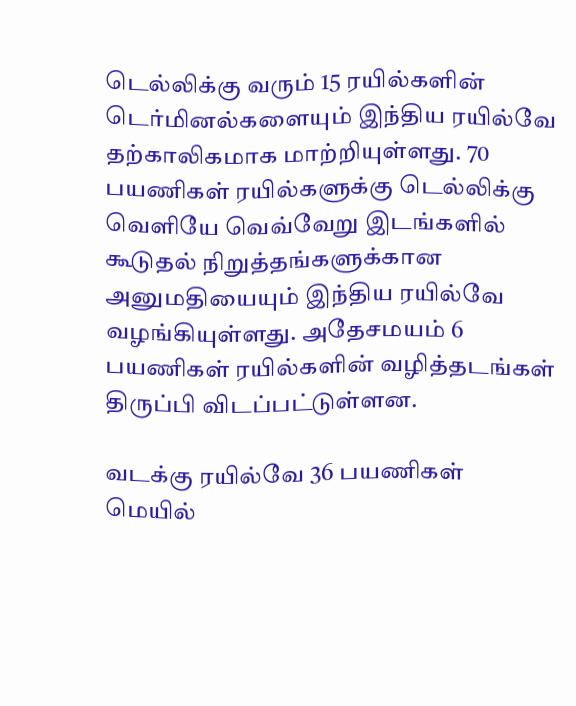டெல்லிக்கு வரும் 15 ரயில்களின் டெர்மினல்களையும் இந்திய ரயில்வே தற்காலிகமாக மாற்றியுள்ளது. 70 பயணிகள் ரயில்களுக்கு டெல்லிக்கு வெளியே வெவ்வேறு இடங்களில் கூடுதல் நிறுத்தங்களுக்கான அனுமதியையும் இந்திய ரயில்வே வழங்கியுள்ளது. அதேசமயம் 6 பயணிகள் ரயில்களின் வழித்தடங்கள் திருப்பி விடப்பட்டுள்ளன.

வடக்கு ரயில்வே 36 பயணிகள் மெயில்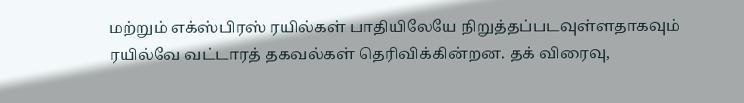மற்றும் எக்ஸ்பிரஸ் ரயில்கள் பாதியிலேயே நிறுத்தப்படவுள்ளதாகவும் ரயில்வே வட்டாரத் தகவல்கள் தெரிவிக்கின்றன. தக் விரைவு,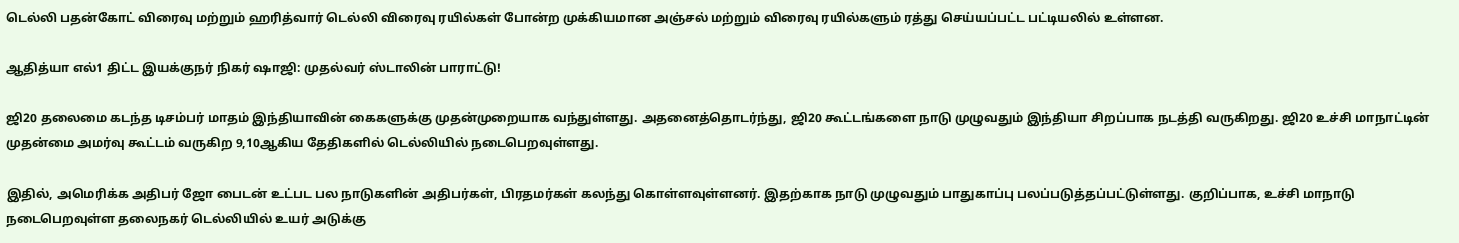டெல்லி பதன்கோட் விரைவு மற்றும் ஹரித்வார் டெல்லி விரைவு ரயில்கள் போன்ற முக்கியமான அஞ்சல் மற்றும் விரைவு ரயில்களும் ரத்து செய்யப்பட்ட பட்டியலில் உள்ளன.

ஆதித்யா எல்1 திட்ட இயக்குநர் நிகர் ஷாஜி: முதல்வர் ஸ்டாலின் பாராட்டு!

ஜி20 தலைமை கடந்த டிசம்பர் மாதம் இந்தியாவின் கைகளுக்கு முதன்முறையாக வந்துள்ளது. அதனைத்தொடர்ந்து, ஜி20 கூட்டங்களை நாடு முழுவதும் இந்தியா சிறப்பாக நடத்தி வருகிறது. ஜி20 உச்சி மாநாட்டின் முதன்மை அமர்வு கூட்டம் வருகிற 9,10ஆகிய தேதிகளில் டெல்லியில் நடைபெறவுள்ளது.

இதில், அமெரிக்க அதிபர் ஜோ பைடன் உட்பட பல நாடுகளின் அதிபர்கள், பிரதமர்கள் கலந்து கொள்ளவுள்ளனர். இதற்காக நாடு முழுவதும் பாதுகாப்பு பலப்படுத்தப்பட்டுள்ளது. குறிப்பாக, உச்சி மாநாடு நடைபெறவுள்ள தலைநகர் டெல்லியில் உயர் அடுக்கு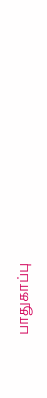பாதுகாப்பு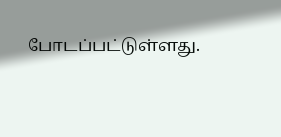போடப்பட்டுள்ளது.